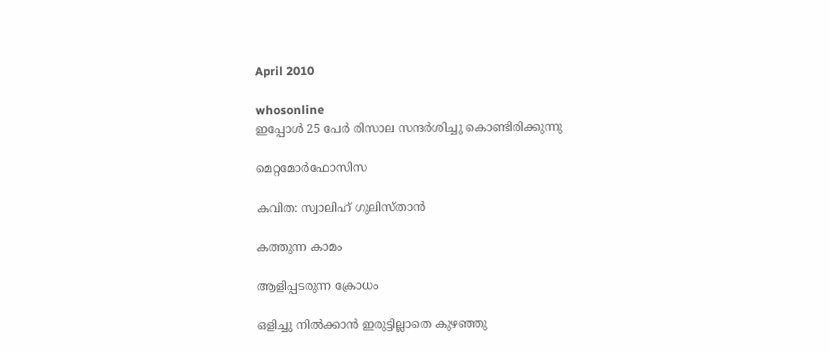April 2010

whosonline
ഇപ്പോള്‍ 25 പേര്‍ രിസാല സന്ദര്‍ശിച്ചു കൊണ്ടിരിക്കുന്നു

മെറ്റമോര്‍ഫോസിസ

കവിത: സ്വാലിഹ് ഗുലിസ്താന്‍

കത്തുന്ന കാമം

ആളിപ്പടരുന്ന ക്രോധം

ഒളിച്ചു നില്‍ക്കാന്‍ ഇരുട്ടില്ലാതെ കുഴഞ്ഞു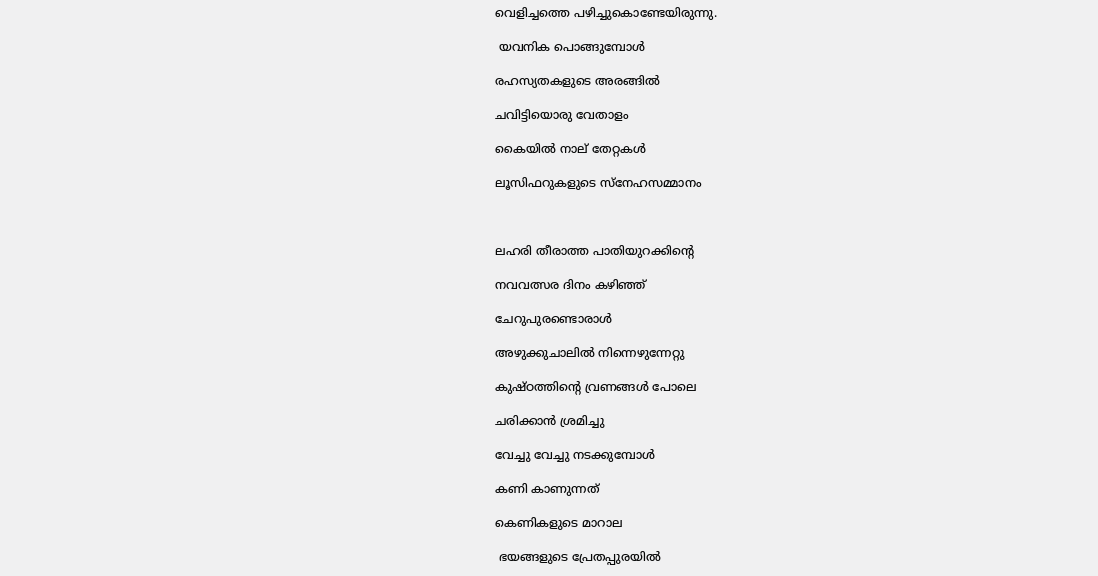വെളിച്ചത്തെ പഴിച്ചുകൊണ്ടേയിരുന്നു.

 യവനിക പൊങ്ങുമ്പോള്‍

രഹസ്യതകളുടെ അരങ്ങില്‍

ചവിട്ടിയൊരു വേതാളം

കൈയില്‍ നാല് തേറ്റകള്‍

ലൂസിഫറുകളുടെ സ്നേഹസമ്മാനം



ലഹരി തീരാത്ത പാതിയുറക്കിന്റെ

നവവത്സര ദിനം കഴിഞ്ഞ്

ചേറുപുരണ്ടൊരാള്‍

അഴുക്കുചാലില്‍ നിന്നെഴുന്നേറ്റു

കുഷ്ഠത്തിന്റെ വ്രണങ്ങള്‍ പോലെ

ചരിക്കാന്‍ ശ്രമിച്ചു

വേച്ചു വേച്ചു നടക്കുമ്പോള്‍

കണി കാണുന്നത്

കെണികളുടെ മാറാല

 ഭയങ്ങളുടെ പ്രേതപ്പുരയില്‍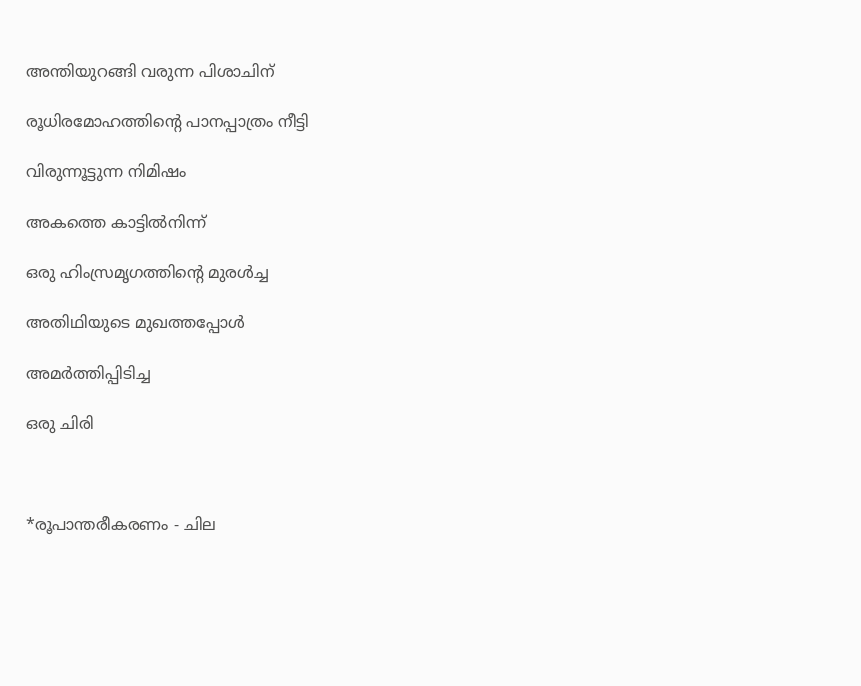അന്തിയുറങ്ങി വരുന്ന പിശാചിന്

രൂധിരമോഹത്തിന്റെ പാനപ്പാത്രം നീട്ടി

വിരുന്നൂട്ടുന്ന നിമിഷം

അകത്തെ കാട്ടില്‍നിന്ന്

ഒരു ഹിംസ്രമൃഗത്തിന്റെ മുരള്‍ച്ച

അതിഥിയുടെ മുഖത്തപ്പോള്‍

അമര്‍ത്തിപ്പിടിച്ച

ഒരു ചിരി



*രൂപാന്തരീകരണം - ചില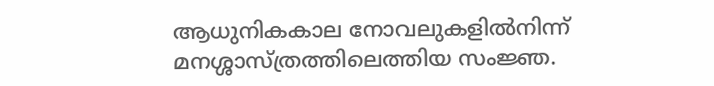ആധുനികകാല നോവലുകളില്‍നിന്ന് മനശ്ശാസ്ത്രത്തിലെത്തിയ സംജ്ഞ.